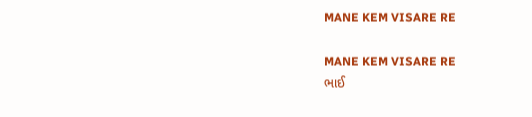MANE KEM VISARE RE

MANE KEM VISARE RE
ભાઈ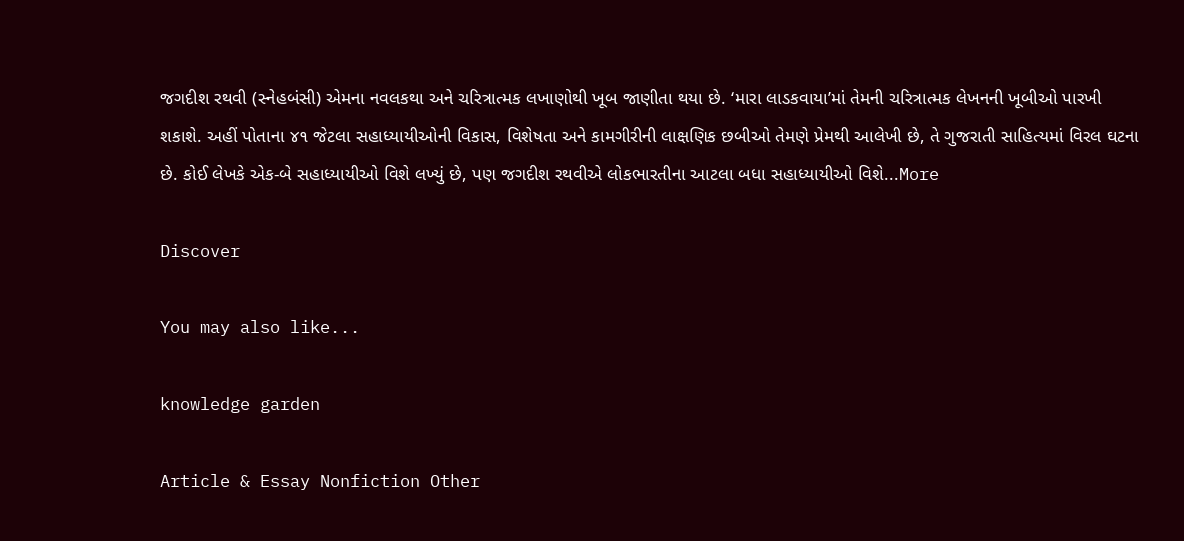જગદીશ રથવી (સ્નેહબંસી) એમના નવલકથા અને ચરિત્રાત્મક લખાણોથી ખૂબ જાણીતા થયા છે. ‘મારા લાડકવાયા’માં તેમની ચરિત્રાત્મક લેખનની ખૂબીઓ પારખી શકાશે. અહીં પોતાના ૪૧ જેટલા સહાધ્યાયીઓની વિકાસ, વિશેષતા અને કામગીરીની લાક્ષણિક છબીઓ તેમણે પ્રેમથી આલેખી છે, તે ગુજરાતી સાહિત્યમાં વિરલ ઘટના છે. કોઈ લેખકે એક-બે સહાધ્યાયીઓ વિશે લખ્યું છે, પણ જગદીશ રથવીએ લોકભારતીના આટલા બધા સહાધ્યાયીઓ વિશે...More

Discover

You may also like...

knowledge garden

Article & Essay Nonfiction Other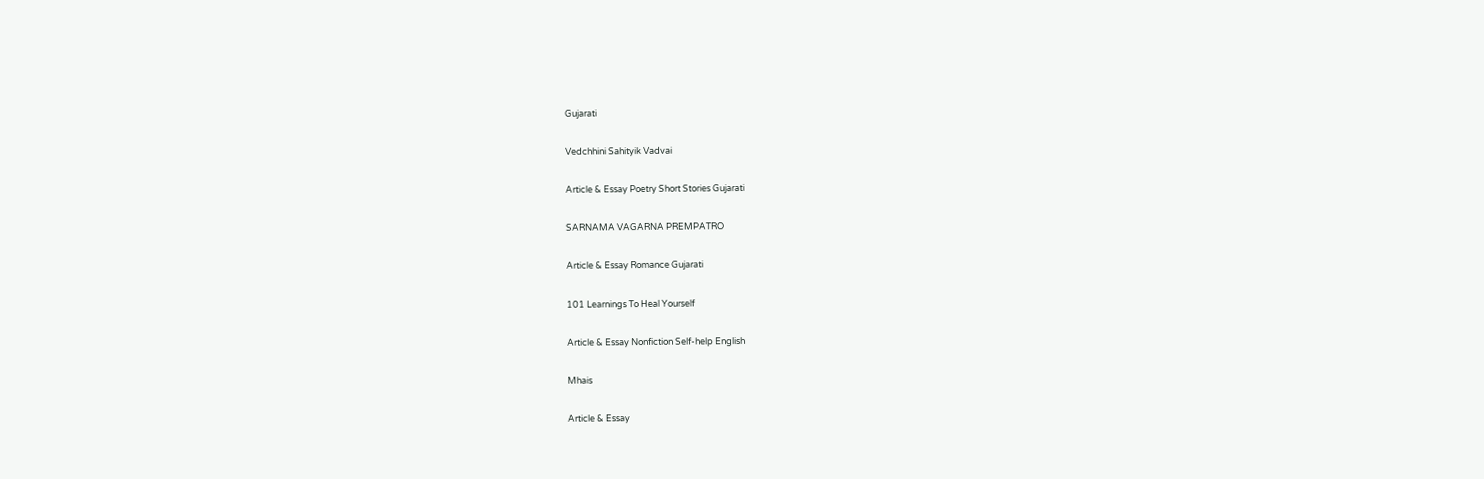Gujarati

Vedchhini Sahityik Vadvai

Article & Essay Poetry Short Stories Gujarati

SARNAMA VAGARNA PREMPATRO

Article & Essay Romance Gujarati

101 Learnings To Heal Yourself

Article & Essay Nonfiction Self-help English

Mhais

Article & Essay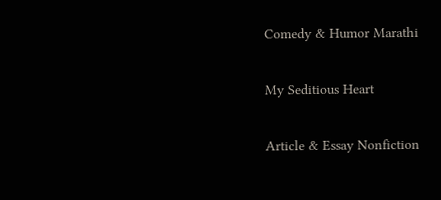Comedy & Humor Marathi

My Seditious Heart

Article & Essay Nonfiction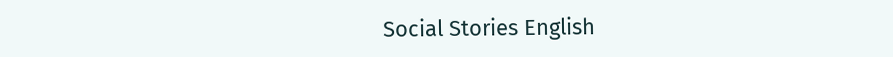Social Stories English